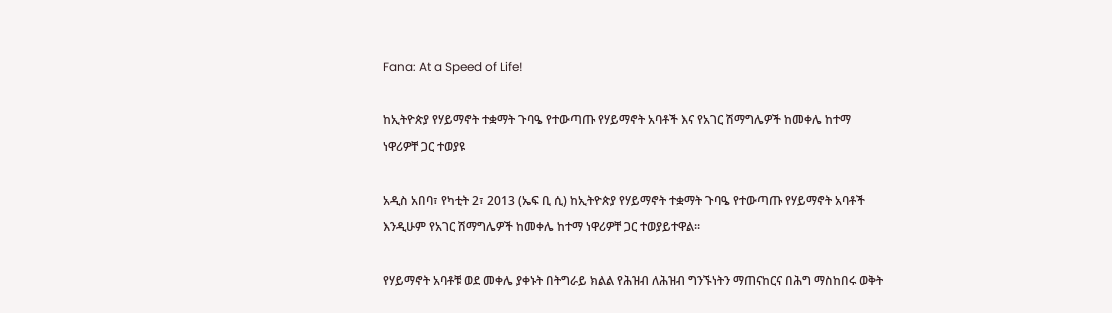Fana: At a Speed of Life!

ከኢትዮጵያ የሃይማኖት ተቋማት ጉባዔ የተውጣጡ የሃይማኖት አባቶች እና የአገር ሽማግሌዎች ከመቀሌ ከተማ ነዋሪዎቸ ጋር ተወያዩ

አዲስ አበባ፣ የካቲት 2፣ 2013 (ኤፍ ቢ ሲ) ከኢትዮጵያ የሃይማኖት ተቋማት ጉባዔ የተውጣጡ የሃይማኖት አባቶች እንዲሁም የአገር ሽማግሌዎች ከመቀሌ ከተማ ነዋሪዎቸ ጋር ተወያይተዋል፡፡

የሃይማኖት አባቶቹ ወደ መቀሌ ያቀኑት በትግራይ ክልል የሕዝብ ለሕዝብ ግንኙነትን ማጠናከርና በሕግ ማስከበሩ ወቅት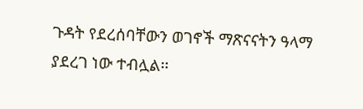ጉዳት የደረሰባቸውን ወገኖች ማጽናናትን ዓላማ ያደረገ ነው ተብሏል፡፡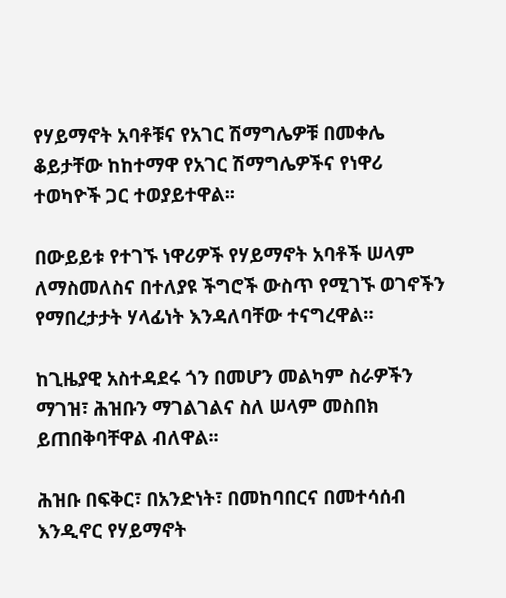የሃይማኖት አባቶቹና የአገር ሽማግሌዎቹ በመቀሌ ቆይታቸው ከከተማዋ የአገር ሽማግሌዎችና የነዋሪ ተወካዮች ጋር ተወያይተዋል፡፡

በውይይቱ የተገኙ ነዋሪዎች የሃይማኖት አባቶች ሠላም ለማስመለስና በተለያዩ ችግሮች ውስጥ የሚገኙ ወገኖችን የማበረታታት ሃላፊነት እንዳለባቸው ተናግረዋል።

ከጊዜያዊ አስተዳደሩ ጎን በመሆን መልካም ስራዎችን ማገዝ፣ ሕዝቡን ማገልገልና ስለ ሠላም መስበክ ይጠበቅባቸዋል ብለዋል፡፡

ሕዝቡ በፍቅር፣ በአንድነት፣ በመከባበርና በመተሳሰብ እንዲኖር የሃይማኖት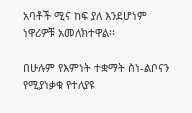አባቶች ሚና ከፍ ያለ እንደሆነም ነዋሪዎቹ አመለክተዋል፡፡

በሁሉም የእምነት ተቋማት ስነ-ልቦናን የሚያነቃቁ የተለያዩ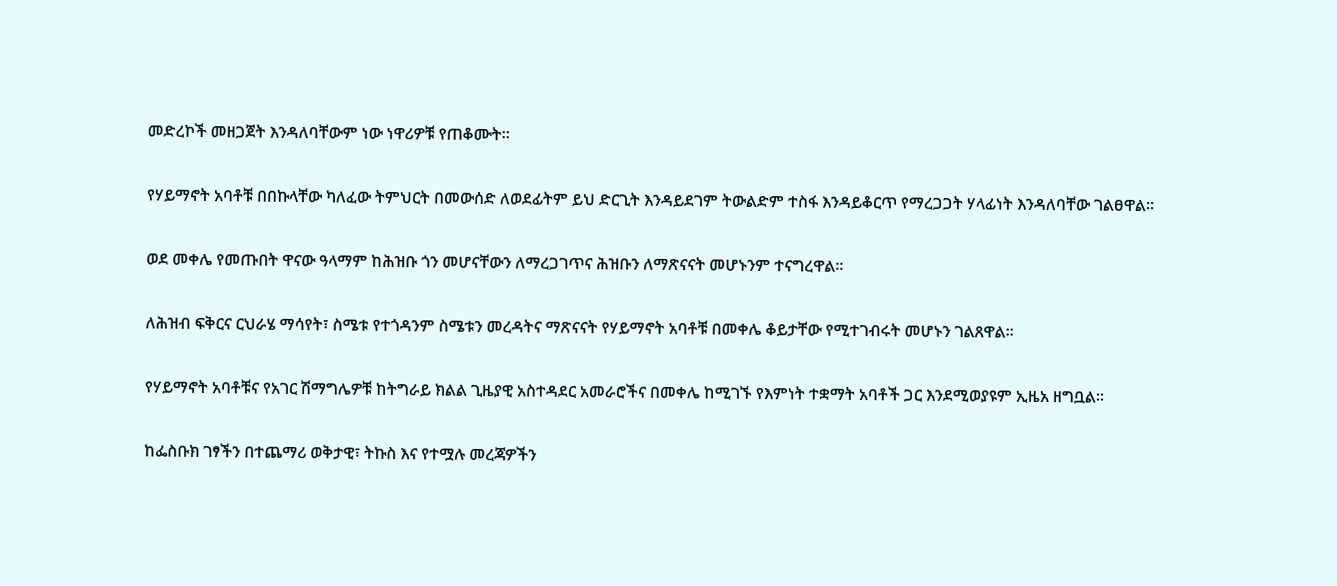መድረኮች መዘጋጀት እንዳለባቸውም ነው ነዋሪዎቹ የጠቆሙት፡፡

የሃይማኖት አባቶቹ በበኩላቸው ካለፈው ትምህርት በመውሰድ ለወደፊትም ይህ ድርጊት እንዳይደገም ትውልድም ተስፋ እንዳይቆርጥ የማረጋጋት ሃላፊነት እንዳለባቸው ገልፀዋል።

ወደ መቀሌ የመጡበት ዋናው ዓላማም ከሕዝቡ ጎን መሆናቸውን ለማረጋገጥና ሕዝቡን ለማጽናናት መሆኑንም ተናግረዋል፡፡

ለሕዝብ ፍቅርና ርህራሄ ማሳየት፣ ስሜቱ የተጎዳንም ስሜቱን መረዳትና ማጽናናት የሃይማኖት አባቶቹ በመቀሌ ቆይታቸው የሚተገብሩት መሆኑን ገልጸዋል፡፡

የሃይማኖት አባቶቹና የአገር ሽማግሌዎቹ ከትግራይ ክልል ጊዜያዊ አስተዳደር አመራሮችና በመቀሌ ከሚገኙ የእምነት ተቋማት አባቶች ጋር እንደሚወያዩም ኢዜአ ዘግቧል፡፡

ከፌስቡክ ገፃችን በተጨማሪ ወቅታዊ፣ ትኩስ እና የተሟሉ መረጃዎችን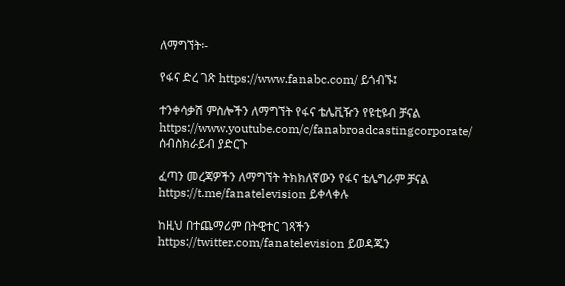ለማግኘት፡-

የፋና ድረ ገጽ https://www.fanabc.com/ ይጎብኙ፤

ተንቀሳቃሽ ምስሎችን ለማግኘት የፋና ቴሌቪዥን የዩቲዩብ ቻናል https://www.youtube.com/c/fanabroadcastingcorporate/ ሰብስክራይብ ያድርጉ

ፈጣን መረጃዎችን ለማግኘት ትክክለኛውን የፋና ቴሌግራም ቻናል https://t.me/fanatelevision ይቀላቀሉ

ከዚህ በተጨማሪም በትዊተር ገጻችን https://twitter.com/fanatelevision ይወዳጁን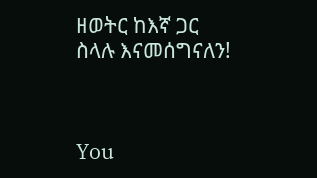ዘወትር ከእኛ ጋር ስላሉ እናመሰግናለን!



You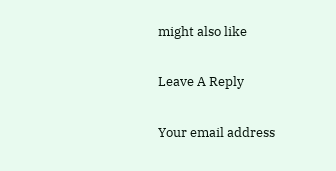might also like

Leave A Reply

Your email address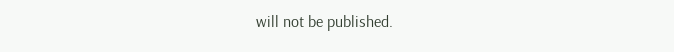will not be published.